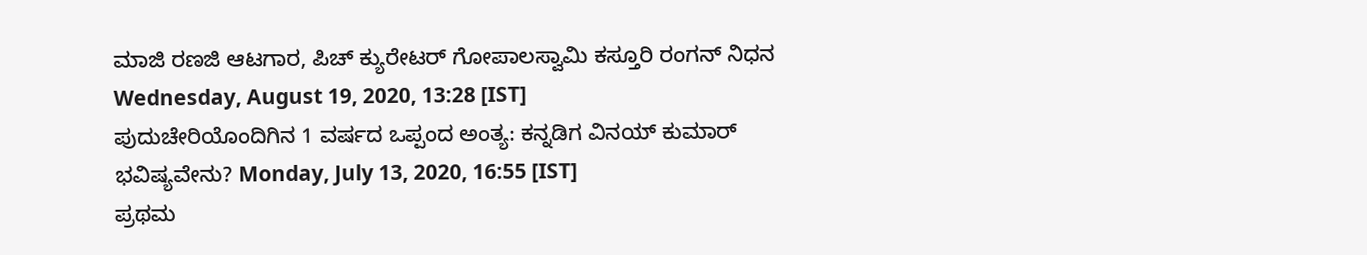ಮಾಜಿ ರಣಜಿ ಆಟಗಾರ, ಪಿಚ್ ಕ್ಯುರೇಟರ್ ಗೋಪಾಲಸ್ವಾಮಿ ಕಸ್ತೂರಿ ರಂಗನ್ ನಿಧನ Wednesday, August 19, 2020, 13:28 [IST]
ಪುದುಚೇರಿಯೊಂದಿಗಿನ 1 ವರ್ಷದ ಒಪ್ಪಂದ ಅಂತ್ಯ: ಕನ್ನಡಿಗ ವಿನಯ್ ಕುಮಾರ್ ಭವಿಷ್ಯವೇನು? Monday, July 13, 2020, 16:55 [IST]
ಪ್ರಥಮ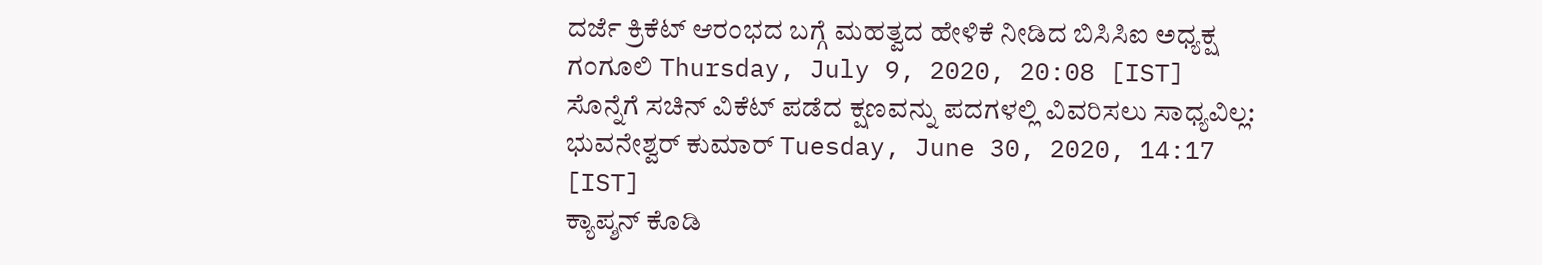ದರ್ಜೆ ಕ್ರಿಕೆಟ್ ಆರಂಭದ ಬಗ್ಗೆ ಮಹತ್ವದ ಹೇಳಿಕೆ ನೀಡಿದ ಬಿಸಿಸಿಐ ಅಧ್ಯಕ್ಷ ಗಂಗೂಲಿ Thursday, July 9, 2020, 20:08 [IST]
ಸೊನ್ನೆಗೆ ಸಚಿನ್ ವಿಕೆಟ್ ಪಡೆದ ಕ್ಷಣವನ್ನು ಪದಗಳಲ್ಲಿ ವಿವರಿಸಲು ಸಾಧ್ಯವಿಲ್ಲ: ಭುವನೇಶ್ವರ್ ಕುಮಾರ್ Tuesday, June 30, 2020, 14:17 [IST]
ಕ್ಯಾಪ್ಶನ್ ಕೊಡಿ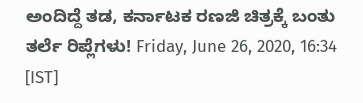ಅಂದಿದ್ದೆ ತಡ, ಕರ್ನಾಟಕ ರಣಜಿ ಚಿತ್ರಕ್ಕೆ ಬಂತು ತರ್ಲೆ ರಿಪ್ಲೆಗಳು! Friday, June 26, 2020, 16:34 [IST]